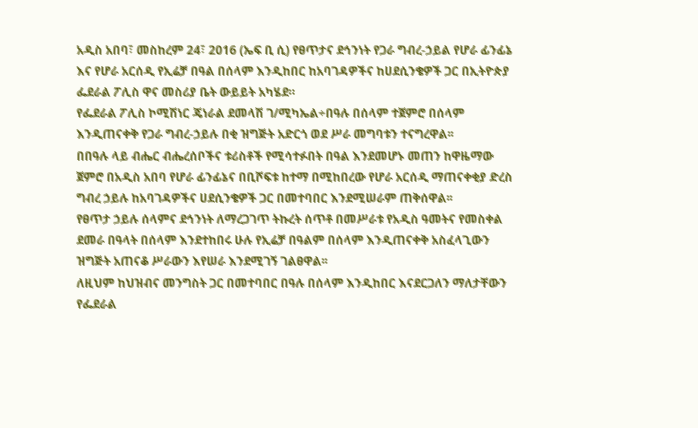አዲስ አበባ፣ መስከረም 24፣ 2016 (ኤፍ ቢ ሲ) የፀጥታና ደኅንነት የጋራ ግብረ-ኃይል የሆራ ፊንፊኔ እና የሆራ አርሰዲ የኢሬቻ በዓል በሰላም እንዲከበር ከአባገዳዎችና ከሀደሲንቄዎች ጋር በኢትዮጵያ ፌደራል ፖሊስ ዋና መስሪያ ቤት ውይይት አካሄደ።
የፌደራል ፖሊስ ኮሚሽነር ጄነራል ደመላሽ ገ/ሚካኤል÷በዓሉ በሰላም ተጀምሮ በሰላም እንዲጠናቀቅ የጋራ ግብረ-ኃይሉ በቂ ዝግጅት አድርጎ ወደ ሥራ መግባቱን ተናግረዋል፡፡
በበዓሉ ላይ ብሔር ብሔረሰቦችና ቱሪስቶች የሚሳተፉበት በዓል እንደመሆኑ መጠን ከዋዜማው ጀምሮ በአዲስ አበባ የሆራ ፊንፊኔና በቢሾፍቱ ከተማ በሚከበረው የሆራ አርሰዲ ማጠናቀቂያ ድረስ ግብረ ኃይሉ ከአባገዳዎችና ሀደሲንቄዎች ጋር በመተባበር እንደሚሠራም ጠቅሰዋል፡፡
የፀጥታ ኃይሉ ሰላምና ደኅንነት ለማረጋገጥ ትኩረት ሰጥቶ በመሥራቱ የአዲስ ዓመትና የመስቀል ደመራ በዓላት በሰላም እንደተከበሩ ሁሉ የኢሬቻ በዓልም በሰላም እንዲጠናቀቅ አስፈላጊውን ዝግጅት አጠናቆ ሥራውን እየሠራ እንደሚገኝ ገልፀዋል፡፡
ለዚህም ከህዝብና መንግስት ጋር በመተባበር በዓሉ በሰላም እንዲከበር እናደርጋለን ማለታቸውን የፌደራል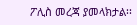ፖሊስ መረጃ ያመላክታል፡፡